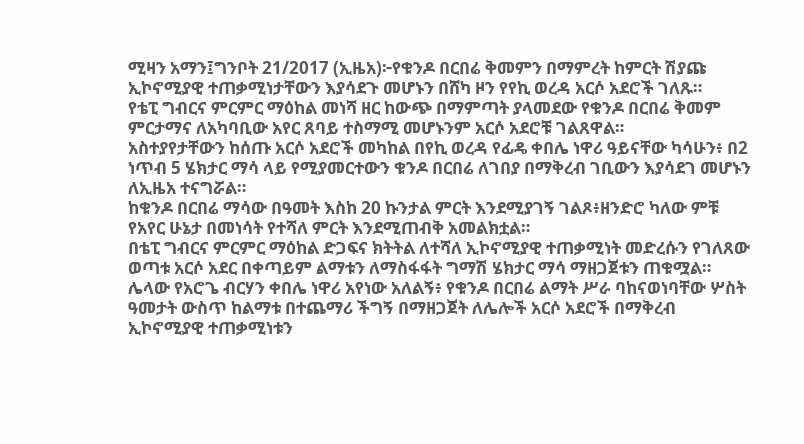ሚዛን አማን፤ግንቦት 21/2017 (ኢዜአ)፦የቁንዶ በርበሬ ቅመምን በማምረት ከምርት ሽያጩ ኢኮኖሚያዊ ተጠቃሚነታቸውን እያሳደጉ መሆኑን በሸካ ዞን የየኪ ወረዳ አርሶ አደሮች ገለጹ።
የቴፒ ግብርና ምርምር ማዕከል መነሻ ዘር ከውጭ በማምጣት ያላመደው የቁንዶ በርበሬ ቅመም ምርታማና ለአካባቢው አየር ጸባይ ተስማሚ መሆኑንም አርሶ አደሮቹ ገልጸዋል።
አስተያየታቸውን ከሰጡ አርሶ አደሮች መካከል በየኪ ወረዳ የፊዴ ቀበሌ ነዋሪ ዓይናቸው ካሳሁን፥ በ2 ነጥብ 5 ሄክታር ማሳ ላይ የሚያመርተውን ቁንዶ በርበሬ ለገበያ በማቅረብ ገቢውን እያሳደገ መሆኑን ለኢዜአ ተናግሯል።
ከቁንዶ በርበሬ ማሳው በዓመት እስከ 20 ኩንታል ምርት እንደሚያገኝ ገልጾ፥ዘንድሮ ካለው ምቹ የአየር ሁኔታ በመነሳት የተሻለ ምርት እንደሚጠብቅ አመልክቷል።
በቴፒ ግብርና ምርምር ማዕከል ድጋፍና ክትትል ለተሻለ ኢኮኖሚያዊ ተጠቃሚነት መድረሱን የገለጸው ወጣቱ አርሶ አደር በቀጣይም ልማቱን ለማስፋፋት ግማሽ ሄክታር ማሳ ማዘጋጀቱን ጠቁሟል።
ሌላው የአሮጌ ብርሃን ቀበሌ ነዋሪ አየነው አለልኝ፥ የቁንዶ በርበሬ ልማት ሥራ ባከናወነባቸው ሦስት ዓመታት ውስጥ ከልማቱ በተጨማሪ ችግኝ በማዘጋጀት ለሌሎች አርሶ አደሮች በማቅረብ ኢኮኖሚያዊ ተጠቃሚነቱን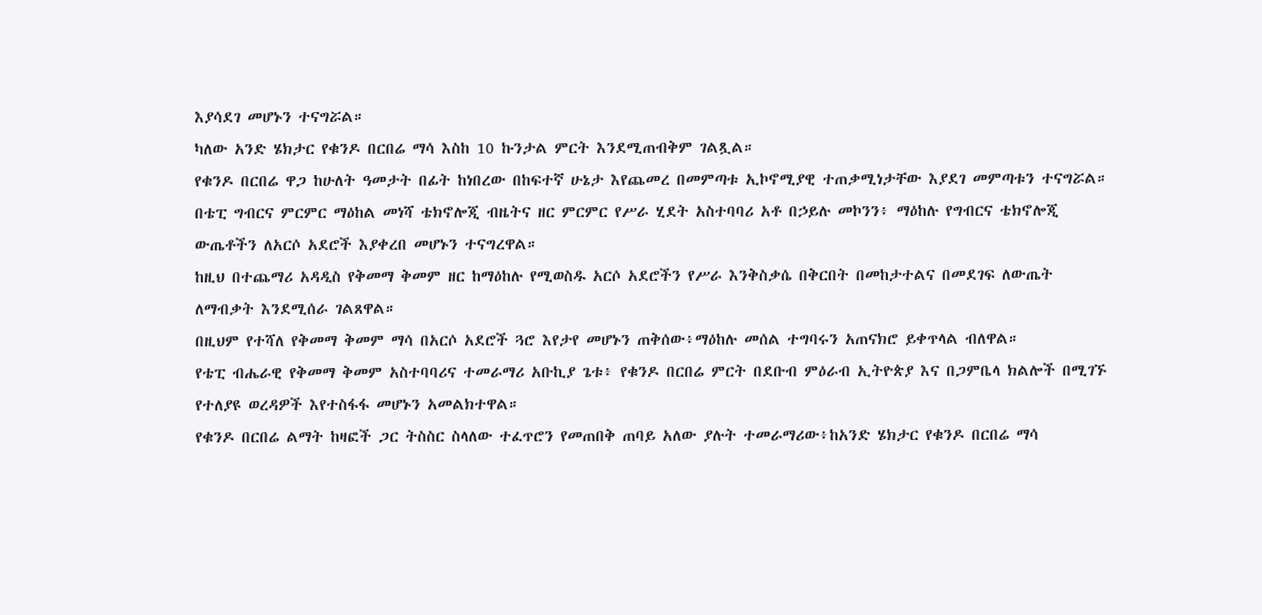እያሳደገ መሆኑን ተናግሯል።
ካለው አንድ ሄክታር የቁንዶ በርበሬ ማሳ እስከ 10 ኩንታል ምርት እንደሚጠብቅም ገልጿል።
የቁንዶ በርበሬ ዋጋ ከሁለት ዓመታት በፊት ከነበረው በከፍተኛ ሁኔታ እየጨመረ በመምጣቱ ኢኮኖሚያዊ ተጠቃሚነታቸው እያደገ መምጣቱን ተናግሯል።
በቴፒ ግብርና ምርምር ማዕከል መነሻ ቴክኖሎጂ ብዜትና ዘር ምርምር የሥራ ሂደት አስተባባሪ አቶ በኃይሉ መኮንን፥ ማዕከሉ የግብርና ቴክኖሎጂ ውጤቶችን ለአርሶ አደሮች እያቀረበ መሆኑን ተናግረዋል።
ከዚህ በተጨማሪ አዳዲስ የቅመማ ቅመም ዘር ከማዕከሉ የሚወስዱ አርሶ አደሮችን የሥራ እንቅስቃሴ በቅርበት በመከታተልና በመደገፍ ለውጤት ለማብቃት እንደሚሰራ ገልጸዋል።
በዚህም የተሻለ የቅመማ ቅመም ማሳ በአርሶ አደሮች ጓሮ እየታየ መሆኑን ጠቅሰው፥ማዕከሉ መሰል ተግባሩን አጠናክሮ ይቀጥላል ብለዋል።
የቴፒ ብሔራዊ የቅመማ ቅመም አስተባባሪና ተመራማሪ አቡኪያ ጌቱ፥ የቁንዶ በርበሬ ምርት በደቡብ ምዕራብ ኢትዮጵያ እና በጋምቤላ ክልሎች በሚገኙ የተለያዩ ወረዳዎች እየተስፋፋ መሆኑን አመልክተዋል።
የቁንዶ በርበሬ ልማት ከዛፎች ጋር ትስስር ስላለው ተፈጥሮን የመጠበቅ ጠባይ አለው ያሉት ተመራማሪው፥ከአንድ ሄክታር የቁንዶ በርበሬ ማሳ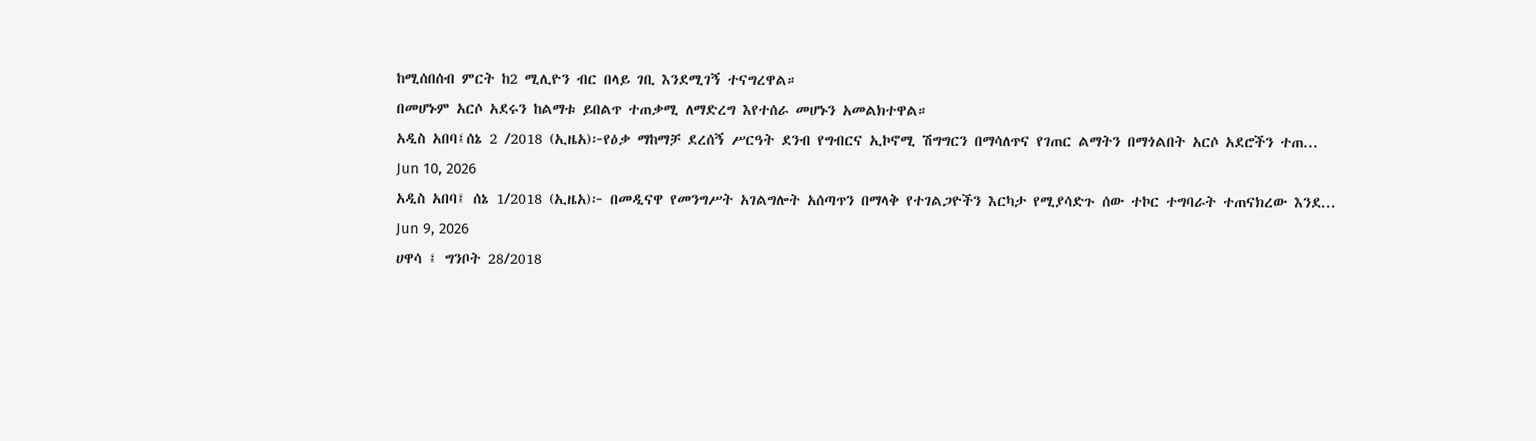ከሚሰበሰብ ምርት ከ2 ሚሊዮን ብር በላይ ገቢ እንደሚገኝ ተናግረዋል።
በመሆኑም አርሶ አደሩን ከልማቱ ይበልጥ ተጠቃሚ ለማድረግ እየተሰራ መሆኑን አመልክተዋል።
አዲስ አበባ፤ሰኔ 2 /2018 (ኢዜአ)፦የዕቃ ማከማቻ ደረሰኝ ሥርዓት ደንብ የግብርና ኢኮኖሚ ሽግግርን በማሳለጥና የገጠር ልማትን በማጎልበት አርሶ አደሮችን ተጠ...
Jun 10, 2026
አዲስ አበባ፤ ሰኔ 1/2018 (ኢዜአ)፦ በመዲናዋ የመንግሥት አገልግሎት አሰጣጥን በማላቅ የተገልጋዮችን እርካታ የሚያሳድጉ ሰው ተኮር ተግባራት ተጠናክረው እንደ...
Jun 9, 2026
ሀዋሳ ፤ ግንቦት 28/2018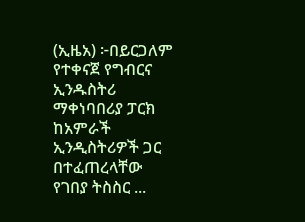(ኢዜአ) ፦በይርጋለም የተቀናጀ የግብርና ኢንዱስትሪ ማቀነባበሪያ ፓርክ ከአምራች ኢንዲስትሪዎች ጋር በተፈጠረላቸው የገበያ ትስስር ...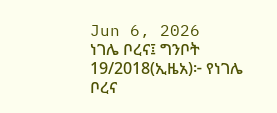Jun 6, 2026
ነገሌ ቦረና፤ ግንቦት 19/2018(ኢዜአ)፦ የነገሌ ቦረና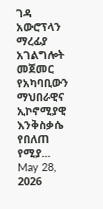ገዳ አውሮፕላን ማረፊያ አገልግሎት መጀመር የአካባቢውን ማህበራዊና ኢኮኖሚያዊ እንቅስቃሴ የበለጠ የሚያ...
May 28, 2026